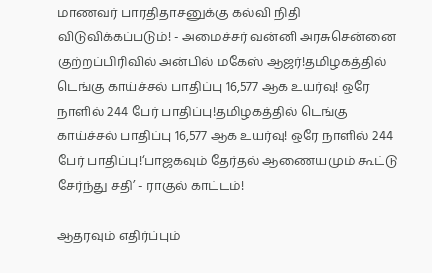மாணவர் பாரதிதாசனுக்கு கல்வி நிதி விடுவிக்கப்படும்! - அமைச்சர் வன்னி அரசுசென்னை குற்றப்பிரிவில் அன்பில் மகேஸ் ஆஜர்!தமிழகத்தில் டெங்கு காய்ச்சல் பாதிப்பு 16,577 ஆக உயர்வு! ஒரே நாளில் 244 பேர் பாதிப்பு!தமிழகத்தில் டெங்கு காய்ச்சல் பாதிப்பு 16,577 ஆக உயர்வு! ஒரே நாளில் 244 பேர் பாதிப்பு!‘பாஜகவும் தேர்தல் ஆணையமும் கூட்டு சேர்ந்து சதி’ - ராகுல் காட்டம்!

ஆதரவும் எதிர்ப்பும்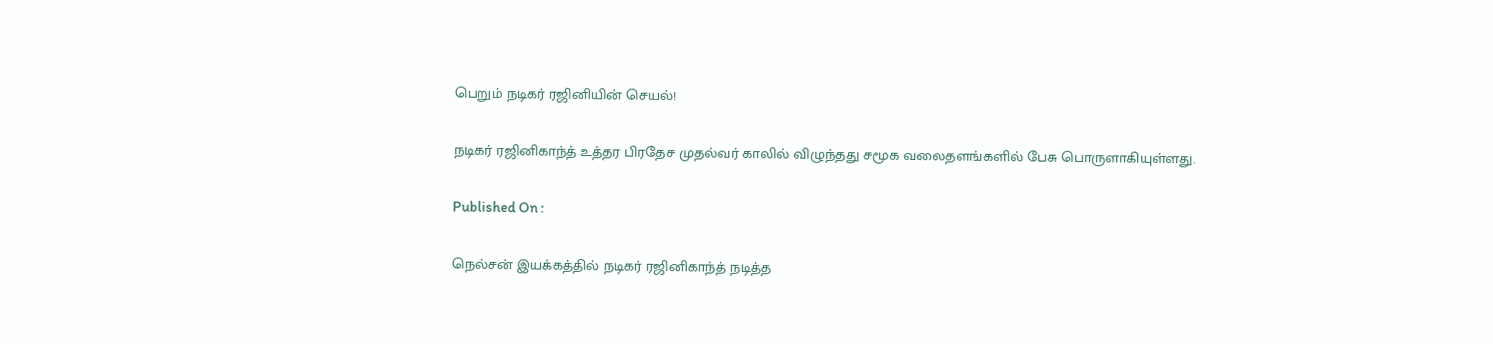பெறும் நடிகர் ரஜினியின் செயல்!

நடிகர் ரஜினிகாந்த் உத்தர பிரதேச முதல்வர் காலில் விழுந்தது சமூக வலைதளங்களில் பேசு பொருளாகியுள்ளது.

Published On :

நெல்சன் இயக்கத்தில் நடிகர் ரஜினிகாந்த் நடித்த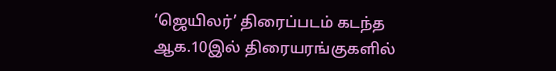‘ஜெயிலர்’ திரைப்படம் கடந்த ஆக.10இல் திரையரங்குகளில்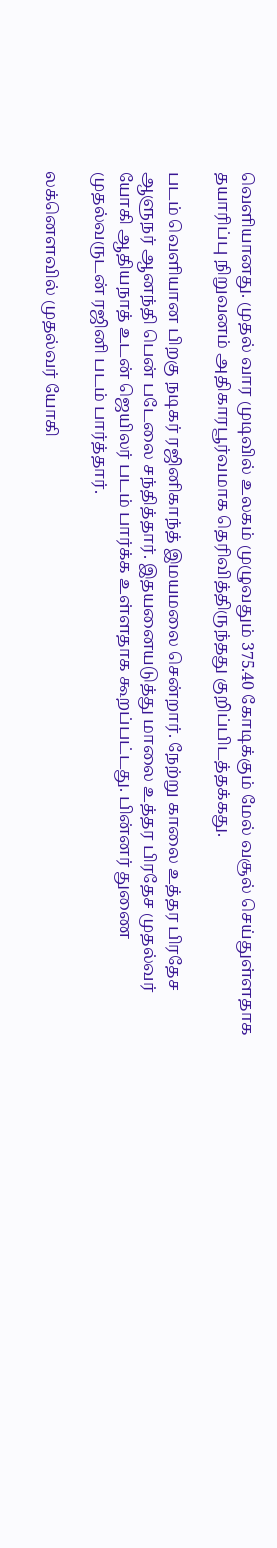வெளியானது. முதல் வார முடிவில் உலகம் முழுவதும் 375.40 கோடிக்கும் மேல் வசூல் செய்துள்ளதாக தயாரிப்பு நிறுவனம் அதிகாரபூர்வமாக தெரிவித்திருந்தது குறிப்பிடத்தக்கது.

படம் வெளியான பிறகு நடிகர் ரஜினிகாந்த் இமயமலை சென்றார். நேற்று காலை உத்தர பிரதேச ஆளுநர் ஆனந்தி பென் படேலை சந்தித்தார். இதயனையடுத்து மாலை உத்தர பிரதேச முதல்வர் யோகி ஆதியநாத் உடன் ஜெயிலர் படம் பார்க்க உள்ளதாக கூறப்பட்டது. பின்னர் துணை முதல்வருடன் ரஜினி படம் பார்த்தார்.

லக்னௌவில் முதல்வர் யோகி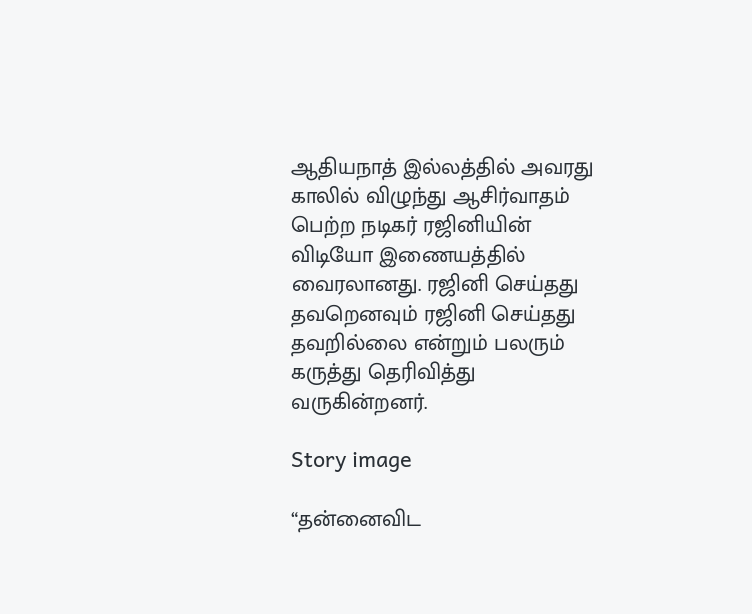ஆதியநாத் இல்லத்தில் அவரது காலில் விழுந்து ஆசிர்வாதம் பெற்ற நடிகர் ரஜினியின் விடியோ இணையத்தில் வைரலானது. ரஜினி செய்தது தவறெனவும் ரஜினி செய்தது  தவறில்லை என்றும் பலரும் கருத்து தெரிவித்து வருகின்றனர்.

Story image

“தன்னைவிட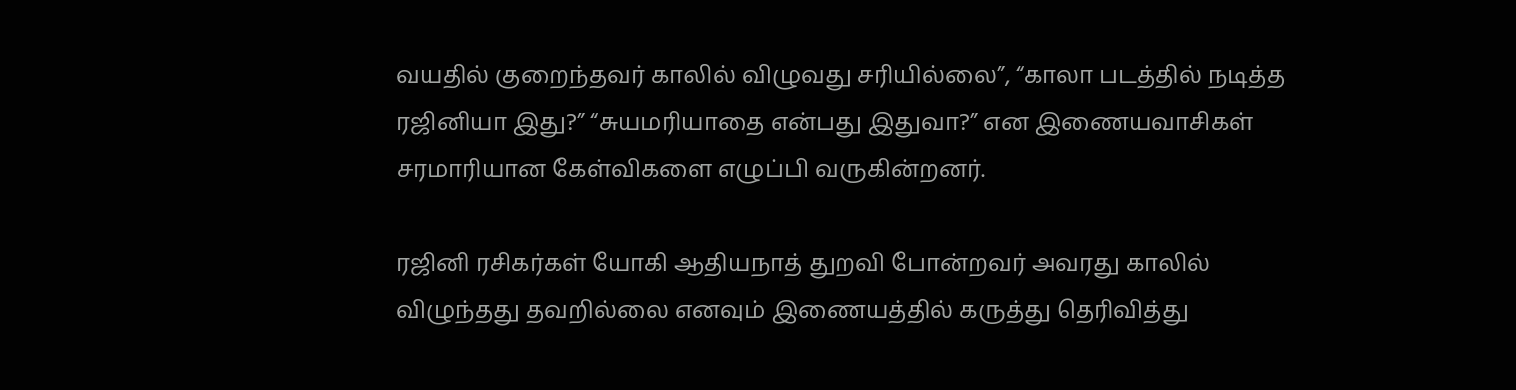வயதில் குறைந்தவர் காலில் விழுவது சரியில்லை”, “காலா படத்தில் நடித்த ரஜினியா இது?” “சுயமரியாதை என்பது இதுவா?” என இணையவாசிகள் சரமாரியான கேள்விகளை எழுப்பி வருகின்றனர்.

ரஜினி ரசிகர்கள் யோகி ஆதியநாத் துறவி போன்றவர் அவரது காலில் விழுந்தது தவறில்லை எனவும் இணையத்தில் கருத்து தெரிவித்து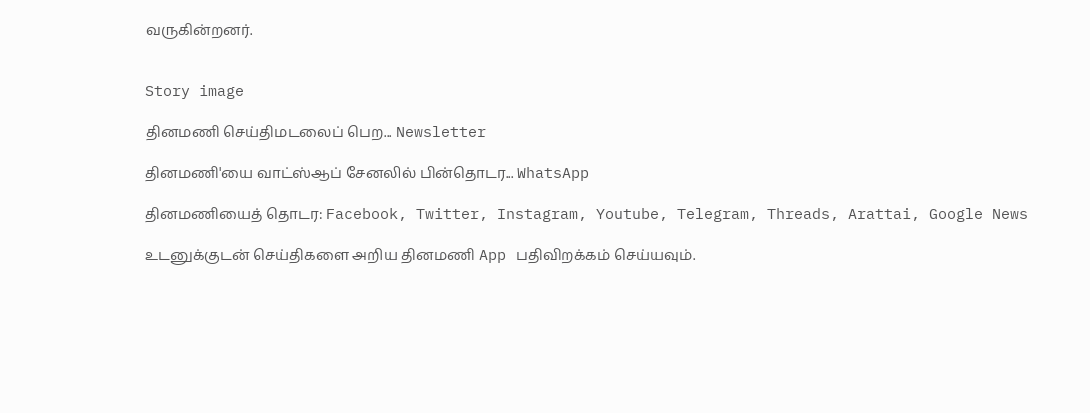வருகின்றனர்.


Story image

தினமணி செய்திமடலைப் பெற... Newsletter

தினமணி'யை வாட்ஸ்ஆப் சேனலில் பின்தொடர... WhatsApp

தினமணியைத் தொடர: Facebook, Twitter, Instagram, Youtube, Telegram, Threads, Arattai, Google News

உடனுக்குடன் செய்திகளை அறிய தினமணி App பதிவிறக்கம் செய்யவும்.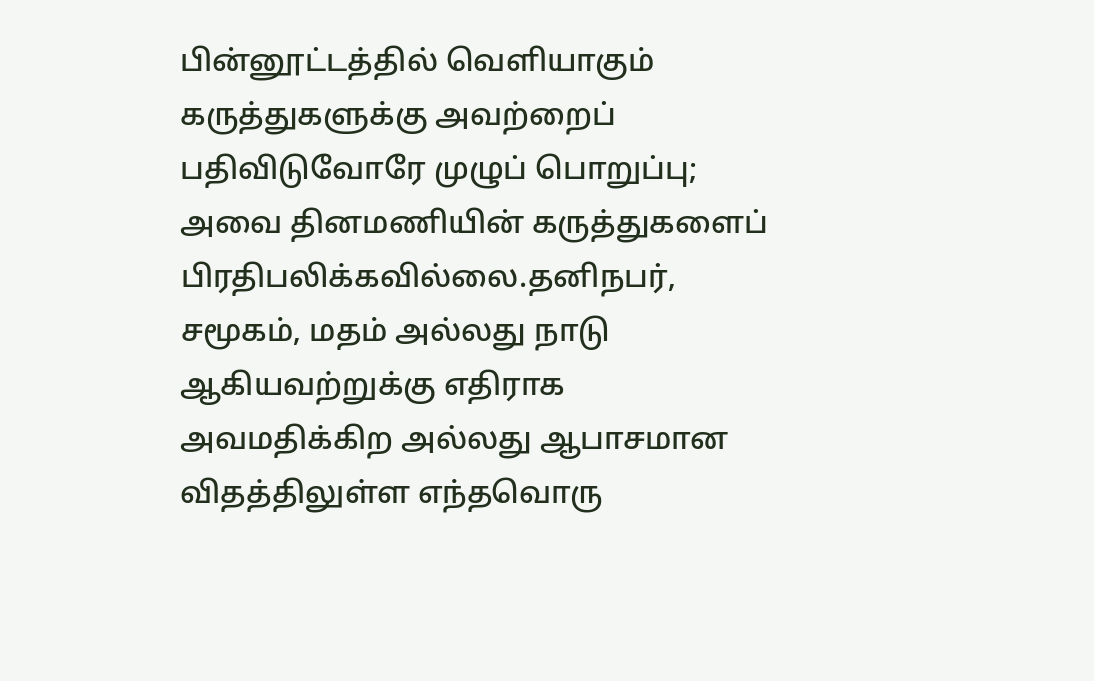பின்னூட்டத்தில் வெளியாகும் கருத்துகளுக்கு அவற்றைப் பதிவிடுவோரே முழுப் பொறுப்பு; அவை தினமணியின் கருத்துகளைப் பிரதிபலிக்கவில்லை.தனிநபர், சமூகம், மதம் அல்லது நாடு ஆகியவற்றுக்கு எதிராக அவமதிக்கிற அல்லது ஆபாசமான விதத்திலுள்ள எந்தவொரு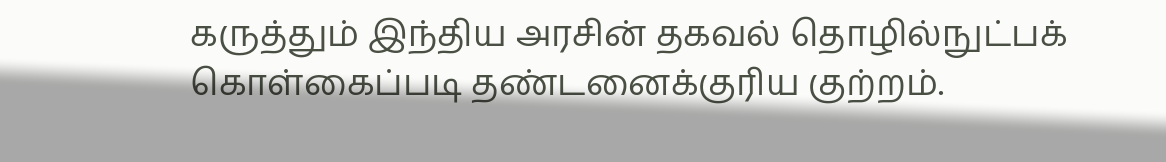கருத்தும் இந்திய அரசின் தகவல் தொழில்நுட்பக் கொள்கைப்படி தண்டனைக்குரிய குற்றம்.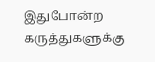இதுபோன்ற கருத்துகளுக்கு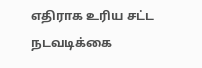எதிராக உரிய சட்ட நடவடிக்கை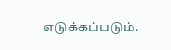எடுக்கப்படும்.